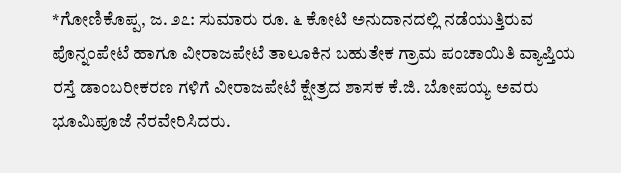*ಗೋಣಿಕೊಪ್ಪ, ಜ. ೨೭: ಸುಮಾರು ರೂ. ೬ ಕೋಟಿ ಅನುದಾನದಲ್ಲಿ ನಡೆಯುತ್ತಿರುವ ಪೊನ್ನಂಪೇಟೆ ಹಾಗೂ ವೀರಾಜಪೇಟೆ ತಾಲೂಕಿನ ಬಹುತೇಕ ಗ್ರಾಮ ಪಂಚಾಯಿತಿ ವ್ಯಾಪ್ತಿಯ ರಸ್ತೆ ಡಾಂಬರೀಕರಣ ಗಳಿಗೆ ವೀರಾಜಪೇಟೆ ಕ್ಷೇತ್ರದ ಶಾಸಕ ಕೆ.ಜಿ. ಬೋಪಯ್ಯ ಅವರು ಭೂಮಿಪೂಜೆ ನೆರವೇರಿಸಿದರು.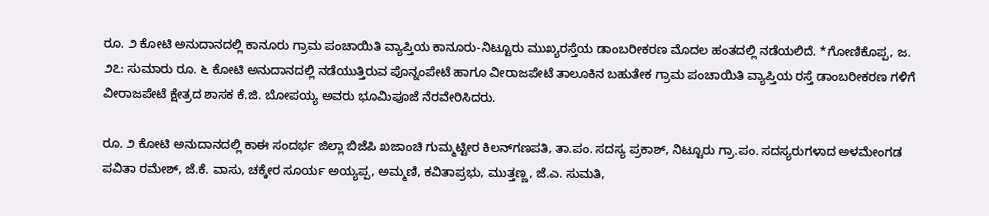ರೂ. ೨ ಕೋಟಿ ಅನುದಾನದಲ್ಲಿ ಕಾನೂರು ಗ್ರಾಮ ಪಂಚಾಯಿತಿ ವ್ಯಾಪ್ತಿಯ ಕಾನೂರು-ನಿಟ್ಟೂರು ಮುಖ್ಯರಸ್ತೆಯ ಡಾಂಬರೀಕರಣ ಮೊದಲ ಹಂತದಲ್ಲಿ ನಡೆಯಲಿದೆ. *ಗೋಣಿಕೊಪ್ಪ, ಜ. ೨೭: ಸುಮಾರು ರೂ. ೬ ಕೋಟಿ ಅನುದಾನದಲ್ಲಿ ನಡೆಯುತ್ತಿರುವ ಪೊನ್ನಂಪೇಟೆ ಹಾಗೂ ವೀರಾಜಪೇಟೆ ತಾಲೂಕಿನ ಬಹುತೇಕ ಗ್ರಾಮ ಪಂಚಾಯಿತಿ ವ್ಯಾಪ್ತಿಯ ರಸ್ತೆ ಡಾಂಬರೀಕರಣ ಗಳಿಗೆ ವೀರಾಜಪೇಟೆ ಕ್ಷೇತ್ರದ ಶಾಸಕ ಕೆ.ಜಿ. ಬೋಪಯ್ಯ ಅವರು ಭೂಮಿಪೂಜೆ ನೆರವೇರಿಸಿದರು.

ರೂ. ೨ ಕೋಟಿ ಅನುದಾನದಲ್ಲಿ ಕಾಈ ಸಂದರ್ಭ ಜಿಲ್ಲಾ ಬಿಜೆಪಿ ಖಜಾಂಚಿ ಗುಮ್ಮಟ್ಟೀರ ಕಿಲನ್‌ಗಣಪತಿ, ತಾ.ಪಂ. ಸದಸ್ಯ ಪ್ರಕಾಶ್, ನಿಟ್ಟೂರು ಗ್ರಾ.ಪಂ. ಸದಸ್ಯರುಗಳಾದ ಅಳಮೇಂಗಡ ಪವಿತಾ ರಮೇಶ್, ಜೆ.ಕೆ. ವಾಸು, ಚಕ್ಕೇರ ಸೂರ್ಯ ಅಯ್ಯಪ್ಪ, ಅಮ್ಮಣಿ, ಕವಿತಾಪ್ರಭು, ಮುತ್ತಣ್ಣ, ಜೆ.ಎ. ಸುಮತಿ,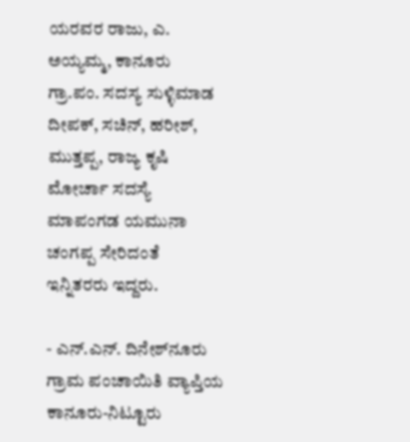ಯರವರ ರಾಜು, ಎ. ಅಯ್ಯಮ್ಮ, ಕಾನೂರು ಗ್ರಾ.ಪಂ. ಸದಸ್ಯ ಸುಳ್ಳಿಮಾಡ ದೀಪಕ್, ಸಚಿನ್, ಹರೀಶ್, ಮುತ್ತಪ್ಪ, ರಾಜ್ಯ ಕೃಷಿ ಮೋರ್ಚಾ ಸದಸ್ಯೆ ಮಾಪಂಗಡ ಯಮುನಾ ಚಂಗಪ್ಪ ಸೇರಿದಂತೆ ಇನ್ನಿತರರು ಇದ್ದರು.

- ಎನ್.ಎನ್. ದಿನೇಶ್‌ನೂರು ಗ್ರಾಮ ಪಂಚಾಯಿತಿ ವ್ಯಾಪ್ತಿಯ ಕಾನೂರು-ನಿಟ್ಟೂರು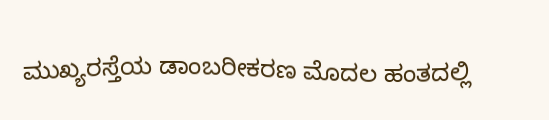ಮುಖ್ಯರಸ್ತೆಯ ಡಾಂಬರೀಕರಣ ಮೊದಲ ಹಂತದಲ್ಲಿ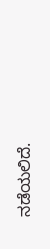ನಡೆಯಲಿದೆ.